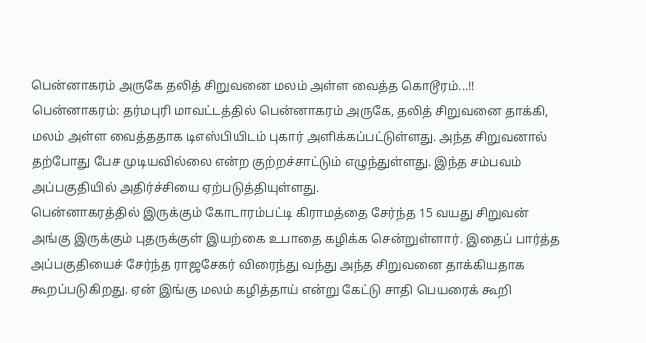பென்னாகரம் அருகே தலித் சிறுவனை மலம் அள்ள வைத்த கொடூரம்...!!
பென்னாகரம்: தர்மபுரி மாவட்டத்தில் பென்னாகரம் அருகே, தலித் சிறுவனை தாக்கி, மலம் அள்ள வைத்ததாக டிஎஸ்பியிடம் புகார் அளிக்கப்பட்டுள்ளது. அந்த சிறுவனால் தற்போது பேச முடியவில்லை என்ற குற்றச்சாட்டும் எழுந்துள்ளது. இந்த சம்பவம் அப்பகுதியில் அதிர்ச்சியை ஏற்படுத்தியுள்ளது.
பென்னாகரத்தில் இருக்கும் கோடாரம்பட்டி கிராமத்தை சேர்ந்த 15 வயது சிறுவன் அங்கு இருக்கும் புதருக்குள் இயற்கை உபாதை கழிக்க சென்றுள்ளார். இதைப் பார்த்த அப்பகுதியைச் சேர்ந்த ராஜசேகர் விரைந்து வந்து அந்த சிறுவனை தாக்கியதாக கூறப்படுகிறது. ஏன் இங்கு மலம் கழித்தாய் என்று கேட்டு சாதி பெயரைக் கூறி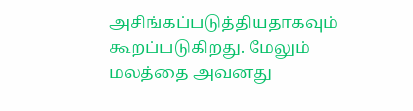அசிங்கப்படுத்தியதாகவும் கூறப்படுகிறது. மேலும் மலத்தை அவனது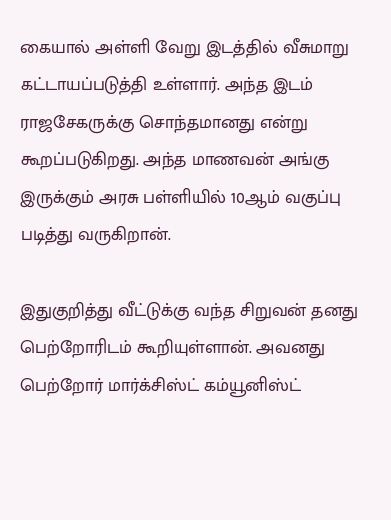கையால் அள்ளி வேறு இடத்தில் வீசுமாறு கட்டாயப்படுத்தி உள்ளார். அந்த இடம் ராஜசேகருக்கு சொந்தமானது என்று கூறப்படுகிறது. அந்த மாணவன் அங்கு இருக்கும் அரசு பள்ளியில் 10ஆம் வகுப்பு படித்து வருகிறான்.

இதுகுறித்து வீட்டுக்கு வந்த சிறுவன் தனது பெற்றோரிடம் கூறியுள்ளான். அவனது பெற்றோர் மார்க்சிஸ்ட் கம்யூனிஸ்ட்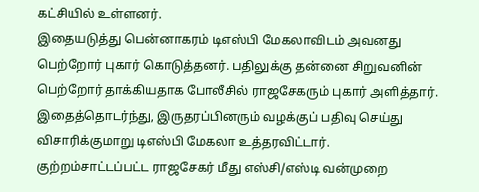கட்சியில் உள்ளனர்.
இதையடுத்து பென்னாகரம் டிஎஸ்பி மேகலாவிடம் அவனது பெற்றோர் புகார் கொடுத்தனர். பதிலுக்கு தன்னை சிறுவனின் பெற்றோர் தாக்கியதாக போலீசில் ராஜசேகரும் புகார் அளித்தார். இதைத்தொடர்ந்து, இருதரப்பினரும் வழக்குப் பதிவு செய்து விசாரிக்குமாறு டிஎஸ்பி மேகலா உத்தரவிட்டார்.
குற்றம்சாட்டப்பட்ட ராஜசேகர் மீது எஸ்சி/எஸ்டி வன்முறை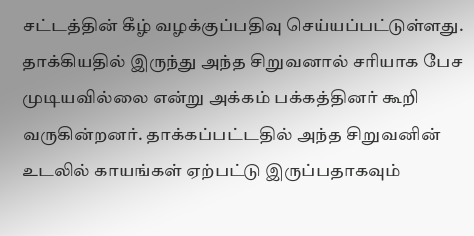சட்டத்தின் கீழ் வழக்குப்பதிவு செய்யப்பட்டுள்ளது. தாக்கியதில் இருந்து அந்த சிறுவனால் சரியாக பேச முடியவில்லை என்று அக்கம் பக்கத்தினர் கூறி வருகின்றனர். தாக்கப்பட்டதில் அந்த சிறுவனின் உடலில் காயங்கள் ஏற்பட்டு இருப்பதாகவும்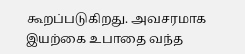கூறப்படுகிறது. அவசரமாக இயற்கை உபாதை வந்த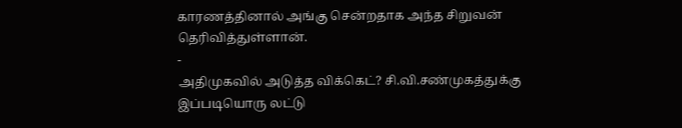காரணத்தினால் அங்கு சென்றதாக அந்த சிறுவன் தெரிவித்துள்ளான்.
-
அதிமுகவில் அடுத்த விக்கெட்? சி.வி.சண்முகத்துக்கு இப்படியொரு லட்டு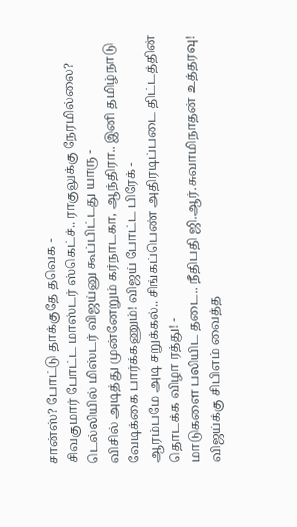சான்ஸ்? போட்டு தாக்குதே தவெக -
சிவகுமார் போட்ட மாஸ்டர் ஸ்கெட்ச்.. ராகுலுக்கு நேரமில்லை? டெல்லியில் மிஸ்டர் விஜய்னு கூப்பிட்டது யாரு -
விசில் அடித்து முன்னேறும் கர்நாடகா, ஆந்திரா.. இனி தமிழ்நாடு வேடிக்கை பார்க்கணும்! விஜய் போட்ட பிரேக் -
ஆரம்பமே அடி சறுக்கல்.. சிங்கப்பெண் அதிரடிப்படை திட்டத்தின் தொடக்க விழா ரத்து! -
மாடுகளை பலியிட தடை.. நீதிபதி ஜி.ஆர்.சுவாமிநாதன் உத்தரவு! விஜய்க்கு சிபிஎம் வைத்த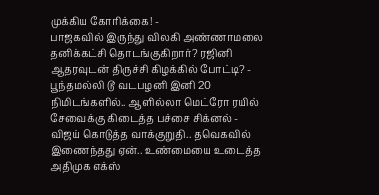முக்கிய கோரிக்கை! -
பாஜகவில் இருந்து விலகி அண்ணாமலை தனிக்கட்சி தொடங்குகிறார்? ரஜினி ஆதரவுடன் திருச்சி கிழக்கில் போட்டி? -
பூந்தமல்லி டூ வடபழனி இனி 20 நிமிடங்களில்.. ஆளில்லா மெட்ரோ ரயில் சேவைக்கு கிடைத்த பச்சை சிக்னல் -
விஜய் கொடுத்த வாக்குறுதி.. தவெகவில் இணைந்தது ஏன்.. உண்மையை உடைத்த அதிமுக எக்ஸ்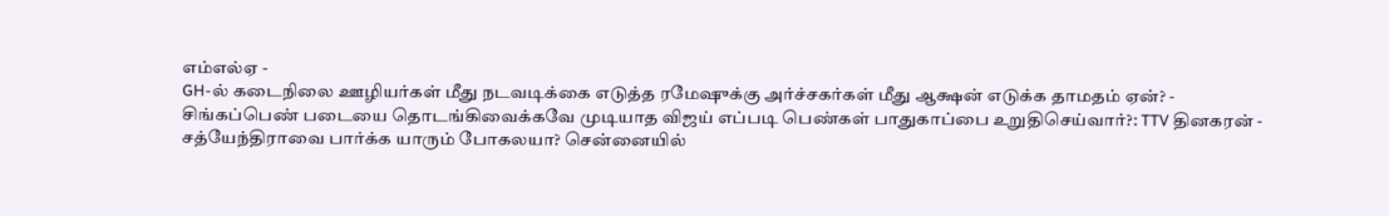எம்எல்ஏ -
GH-ல் கடைநிலை ஊழியர்கள் மீது நடவடிக்கை எடுத்த ரமேஷுக்கு அர்ச்சகர்கள் மீது ஆக்ஷன் எடுக்க தாமதம் ஏன்? -
சிங்கப்பெண் படையை தொடங்கிவைக்கவே முடியாத விஜய் எப்படி பெண்கள் பாதுகாப்பை உறுதிசெய்வார்?: TTV தினகரன் -
சத்யேந்திராவை பார்க்க யாரும் போகலயா? சென்னையில்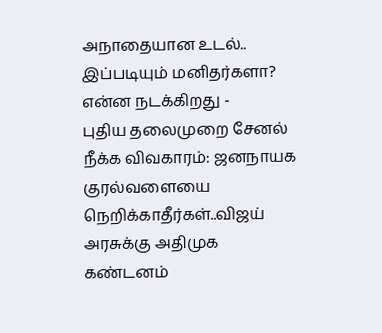அநாதையான உடல்.. இப்படியும் மனிதர்களா? என்ன நடக்கிறது -
புதிய தலைமுறை சேனல் நீக்க விவகாரம்: ஜனநாயக குரல்வளையை நெறிக்காதீர்கள்..விஜய் அரசுக்கு அதிமுக கண்டனம்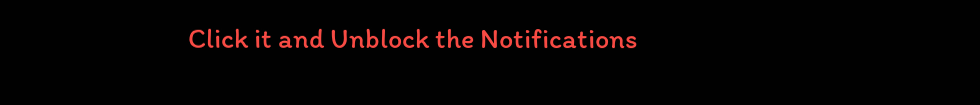Click it and Unblock the Notifications